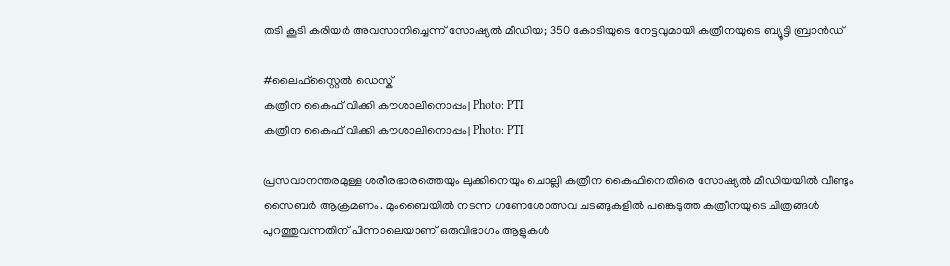തടി കൂടി കരിയർ അവസാനിച്ചെന്ന് സോഷ്യൽ മീഡിയ; 350 കോടിയുടെ നേട്ടവുമായി കത്രീനയുടെ ബ്യൂട്ടി ബ്രാൻഡ്

#ലൈഫ്സ്റ്റൈൽ ഡെസ്ക്
കത്രീന കൈഫ് വിക്കി കൗശാലിനൊപ്പം| Photo: PTI
കത്രീന കൈഫ് വിക്കി കൗശാലിനൊപ്പം| Photo: PTI

പ്രസവാനന്തരമുള്ള ശരീരഭാരത്തെയും ലുക്കിനെയും ചൊല്ലി കത്രീന കൈഫിനെതിരെ സോഷ്യൽ മീഡിയയിൽ വീണ്ടും സൈബർ ആക്രമണം. മുംബൈയിൽ നടന്ന ഗണേശോത്സവ ചടങ്ങുകളിൽ പങ്കെടുത്ത കത്രീനയുടെ ചിത്രങ്ങൾ പുറത്തുവന്നതിന് പിന്നാലെയാണ് ഒരുവിഭാഗം ആളുകൾ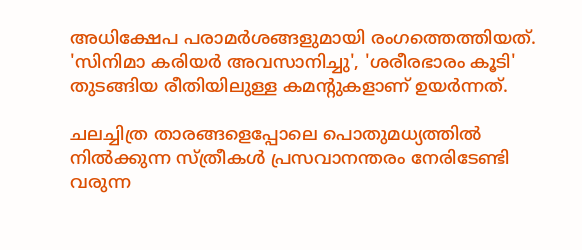അധിക്ഷേപ പരാമർശങ്ങളുമായി രംഗത്തെത്തിയത്. 'സിനിമാ കരിയർ അവസാനിച്ചു', 'ശരീരഭാരം കൂടി' തുടങ്ങിയ രീതിയിലുള്ള കമന്റുകളാണ് ഉയർന്നത്.

ചലച്ചിത്ര താരങ്ങളെപ്പോലെ പൊതുമധ്യത്തിൽ നിൽക്കുന്ന സ്ത്രീകൾ പ്രസവാനന്തരം നേരിടേണ്ടി വരുന്ന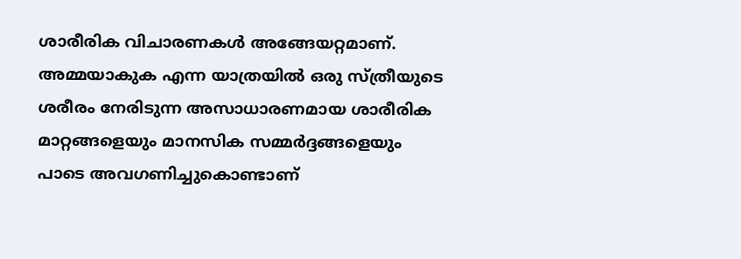ശാരീരിക വിചാരണകൾ അങ്ങേയറ്റമാണ്. അമ്മയാകുക എന്ന യാത്രയിൽ ഒരു സ്ത്രീയുടെ ശരീരം നേരിടുന്ന അസാധാരണമായ ശാരീരിക മാറ്റങ്ങളെയും മാനസിക സമ്മർദ്ദങ്ങളെയും പാടെ അവഗണിച്ചുകൊണ്ടാണ്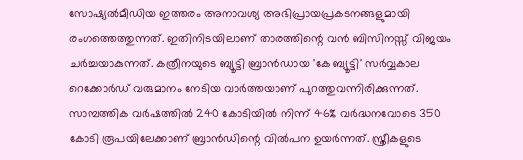സോഷ്യൽമീഡിയ ഇത്തരം അനാവശ്യ അഭിപ്രായപ്രകടനങ്ങളുമായി രംഗത്തെത്തുന്നത്. ഇതിനിടയിലാണ് താരത്തിന്റെ വൻ ബിസിനസ്സ് വിജയം ചർച്ചയാകുന്നത്. കത്രീനയുടെ ബ്യൂട്ടി ബ്രാൻഡായ 'കേ ബ്യൂട്ടി' സർവ്വകാല റെക്കോർഡ് വരുമാനം നേടിയ വാർത്തയാണ് പുറത്തുവന്നിരിക്കുന്നത്. സാമ്പത്തിക വർഷത്തിൽ 240 കോടിയിൽ നിന്ന് 46% വർദ്ധനവോടെ 350 കോടി രൂപയിലേക്കാണ് ബ്രാൻഡിന്റെ വിൽപന ഉയർന്നത്. സ്ത്രീകളുടെ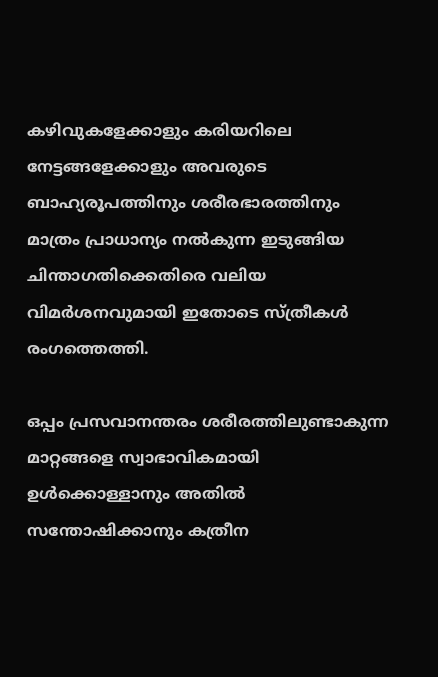കഴിവുകളേക്കാളും കരിയറിലെ നേട്ടങ്ങളേക്കാളും അവരുടെ ബാഹ്യരൂപത്തിനും ശരീരഭാരത്തിനും മാത്രം പ്രാധാന്യം നൽകുന്ന ഇടുങ്ങിയ ചിന്താഗതിക്കെതിരെ വലിയ വിമർശനവുമായി ഇതോടെ സ്ത്രീകൾ രംഗത്തെത്തി.

ഒപ്പം പ്രസവാനന്തരം ശരീരത്തിലുണ്ടാകുന്ന മാറ്റങ്ങളെ സ്വാഭാവികമായി ഉൾക്കൊള്ളാനും അതിൽ സന്തോഷിക്കാനും കത്രീന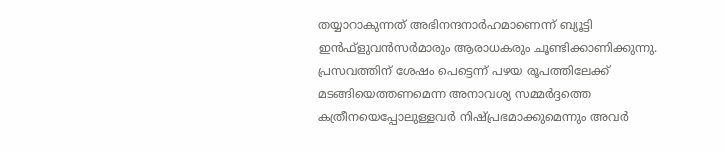തയ്യാറാകുന്നത് അഭിനന്ദനാർഹമാണെന്ന് ബ്യൂട്ടി ഇൻഫ്‌ളുവൻസർമാരും ആരാധകരും ചൂണ്ടിക്കാണിക്കുന്നു. പ്രസവത്തിന് ശേഷം പെട്ടെന്ന് പഴയ രൂപത്തിലേക്ക് മടങ്ങിയെത്തണമെന്ന അനാവശ്യ സമ്മർദ്ദത്തെ കത്രീനയെപ്പോലുള്ളവർ നിഷ്പ്രഭമാക്കുമെന്നും അവർ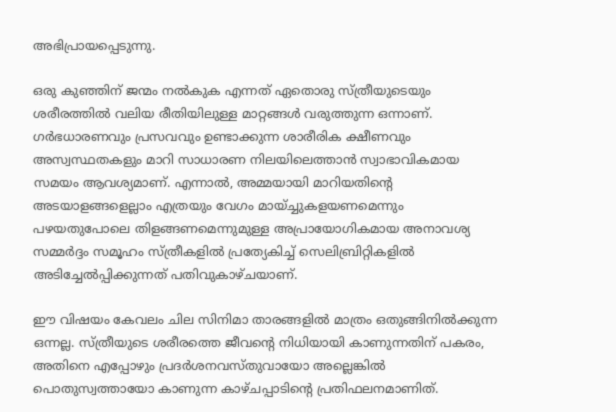അഭിപ്രായപ്പെടുന്നു.

ഒരു കുഞ്ഞിന് ജന്മം നൽകുക എന്നത് ഏതൊരു സ്ത്രീയുടെയും ശരീരത്തിൽ വലിയ രീതിയിലുള്ള മാറ്റങ്ങൾ വരുത്തുന്ന ഒന്നാണ്. ഗർഭധാരണവും പ്രസവവും ഉണ്ടാക്കുന്ന ശാരീരിക ക്ഷീണവും അസ്വസ്ഥതകളും മാറി സാധാരണ നിലയിലെത്താൻ സ്വാഭാവികമായ സമയം ആവശ്യമാണ്. എന്നാൽ, അമ്മയായി മാറിയതിന്റെ അടയാളങ്ങളെല്ലാം എത്രയും വേഗം മായ്ച്ചുകളയണമെന്നും പഴയതുപോലെ തിളങ്ങണമെന്നുമുള്ള അപ്രായോഗികമായ അനാവശ്യ സമ്മർദ്ദം സമൂഹം സ്ത്രീകളിൽ പ്രത്യേകിച്ച് സെലിബ്രിറ്റികളിൽ അടിച്ചേൽപ്പിക്കുന്നത് പതിവുകാഴ്ചയാണ്.

ഈ വിഷയം കേവലം ചില സിനിമാ താരങ്ങളിൽ മാത്രം ഒതുങ്ങിനിൽക്കുന്ന ഒന്നല്ല. സ്ത്രീയുടെ ശരീരത്തെ ജീവന്റെ നിധിയായി കാണുന്നതിന് പകരം, അതിനെ എപ്പോഴും പ്രദർശനവസ്തുവായോ അല്ലെങ്കിൽ പൊതുസ്വത്തായോ കാണുന്ന കാഴ്ചപ്പാടിന്റെ പ്രതിഫലനമാണിത്.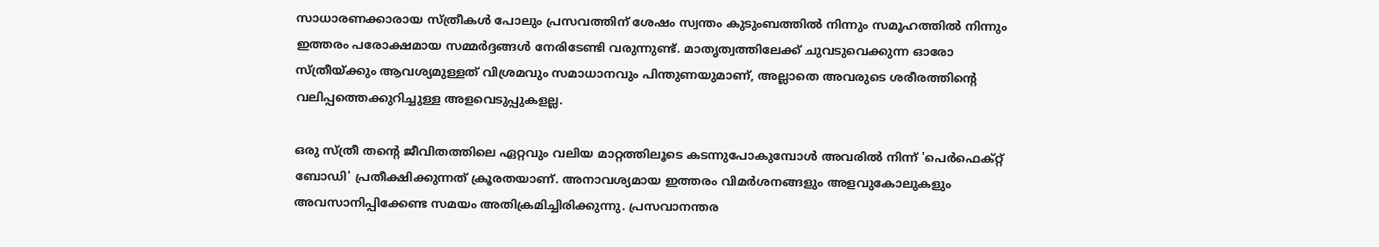സാധാരണക്കാരായ സ്ത്രീകൾ പോലും പ്രസവത്തിന് ശേഷം സ്വന്തം കുടുംബത്തിൽ നിന്നും സമൂഹത്തിൽ നിന്നും ഇത്തരം പരോക്ഷമായ സമ്മർദ്ദങ്ങൾ നേരിടേണ്ടി വരുന്നുണ്ട്. മാതൃത്വത്തിലേക്ക് ചുവടുവെക്കുന്ന ഓരോ സ്ത്രീയ്ക്കും ആവശ്യമുള്ളത് വിശ്രമവും സമാധാനവും പിന്തുണയുമാണ്, അല്ലാതെ അവരുടെ ശരീരത്തിന്റെ വലിപ്പത്തെക്കുറിച്ചുള്ള അളവെടുപ്പുകളല്ല.

ഒരു സ്ത്രീ തന്റെ ജീവിതത്തിലെ ഏറ്റവും വലിയ മാറ്റത്തിലൂടെ കടന്നുപോകുമ്പോൾ അവരിൽ നിന്ന് 'പെർഫെക്റ്റ് ബോഡി' പ്രതീക്ഷിക്കുന്നത് ക്രൂരതയാണ്. അനാവശ്യമായ ഇത്തരം വിമർശനങ്ങളും അളവുകോലുകളും അവസാനിപ്പിക്കേണ്ട സമയം അതിക്രമിച്ചിരിക്കുന്നു. പ്രസവാനന്തര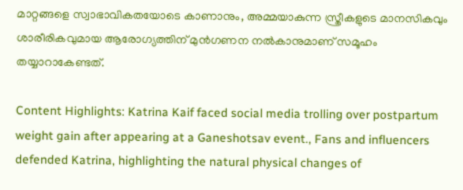മാറ്റങ്ങളെ സ്വാഭാവികതയോടെ കാണാനും, അമ്മയാകുന്ന സ്ത്രീകളുടെ മാനസികവും ശാരീരികവുമായ ആരോഗ്യത്തിന് മുൻഗണന നൽകാനുമാണ് സമൂഹം തയ്യാറാകേണ്ടത്.

Content Highlights: Katrina Kaif faced social media trolling over postpartum weight gain after appearing at a Ganeshotsav event., Fans and influencers defended Katrina, highlighting the natural physical changes of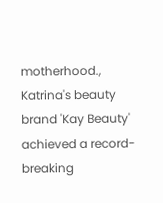motherhood., Katrina's beauty brand 'Kay Beauty' achieved a record-breaking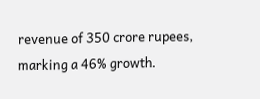revenue of 350 crore rupees, marking a 46% growth.